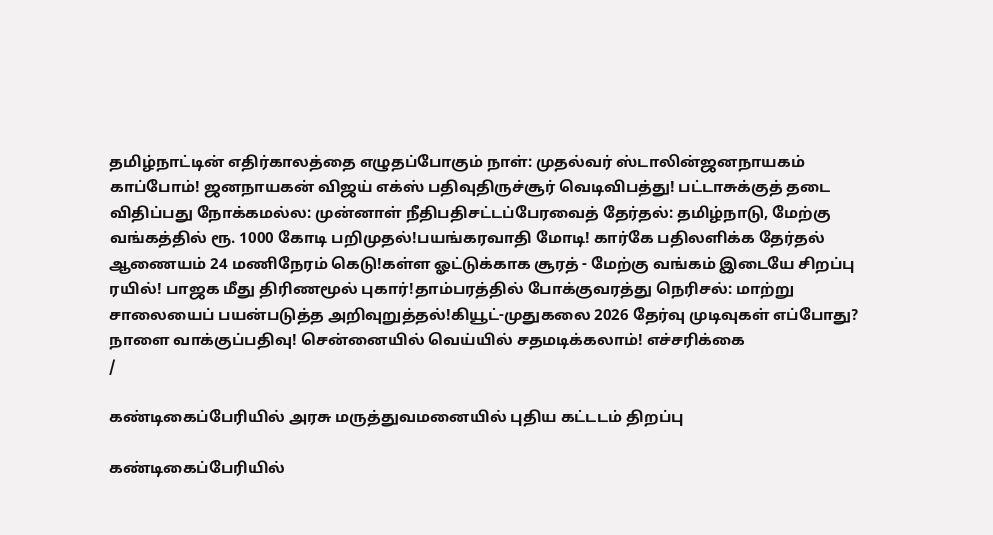தமிழ்நாட்டின் எதிர்காலத்தை எழுதப்போகும் நாள்: முதல்வர் ஸ்டாலின்ஜனநாயகம் காப்போம்! ஜனநாயகன் விஜய் எக்ஸ் பதிவுதிருச்சூர் வெடிவிபத்து! பட்டாசுக்குத் தடை விதிப்பது நோக்கமல்ல: முன்னாள் நீதிபதிசட்டப்பேரவைத் தேர்தல்: தமிழ்நாடு, மேற்கு வங்கத்தில் ரூ. 1000 கோடி பறிமுதல்!பயங்கரவாதி மோடி! கார்கே பதிலளிக்க தேர்தல் ஆணையம் 24 மணிநேரம் கெடு!கள்ள ஓட்டுக்காக சூரத் - மேற்கு வங்கம் இடையே சிறப்பு ரயில்! பாஜக மீது திரிணமூல் புகார்!தாம்பரத்தில் போக்குவரத்து நெரிசல்: மாற்று சாலையைப் பயன்படுத்த அறிவுறுத்தல்!கியூட்-முதுகலை 2026 தேர்வு முடிவுகள் எப்போது? நாளை வாக்குப்பதிவு! சென்னையில் வெய்யில் சதமடிக்கலாம்! எச்சரிக்கை
/

கண்டிகைப்பேரியில் அரசு மருத்துவமனையில் புதிய கட்டடம் திறப்பு

கண்டிகைப்பேரியில்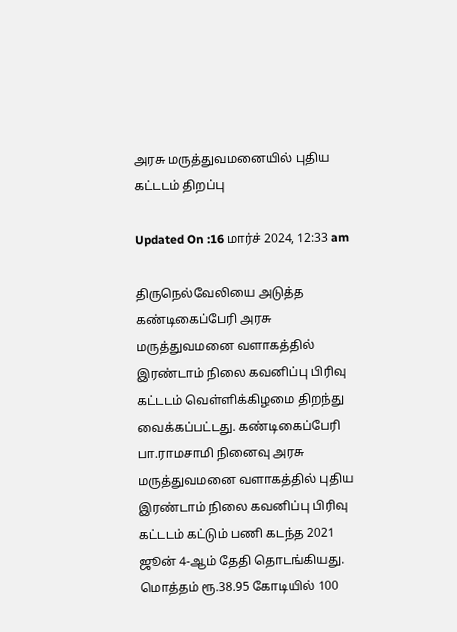அரசு மருத்துவமனையில் புதிய கட்டடம் திறப்பு

Updated On :16 மார்ச் 2024, 12:33 am

திருநெல்வேலியை அடுத்த கண்டிகைப்பேரி அரசு மருத்துவமனை வளாகத்தில் இரண்டாம் நிலை கவனிப்பு பிரிவு கட்டடம் வெள்ளிக்கிழமை திறந்து வைக்கப்பட்டது. கண்டிகைப்பேரி பா.ராமசாமி நினைவு அரசு மருத்துவமனை வளாகத்தில் புதிய இரண்டாம் நிலை கவனிப்பு பிரிவு கட்டடம் கட்டும் பணி கடந்த 2021 ஜூன் 4-ஆம் தேதி தொடங்கியது. மொத்தம் ரூ.38.95 கோடியில் 100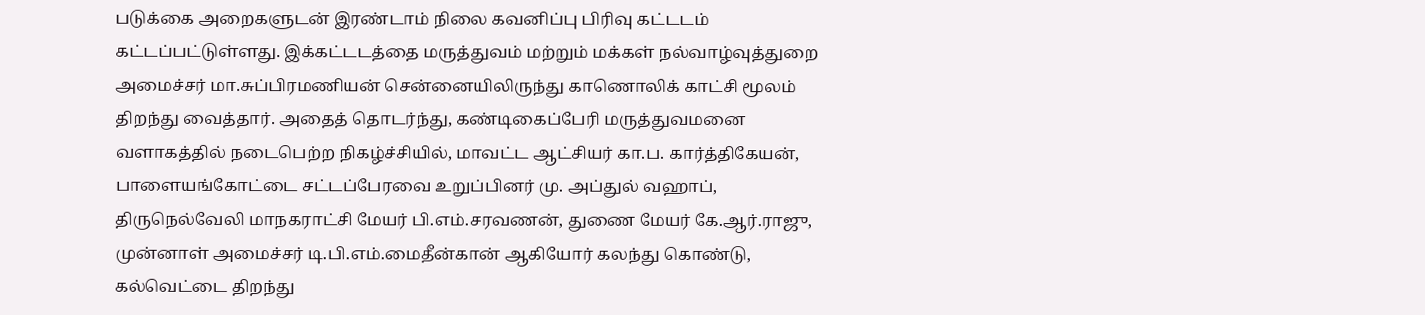படுக்கை அறைகளுடன் இரண்டாம் நிலை கவனிப்பு பிரிவு கட்டடம் கட்டப்பட்டுள்ளது. இக்கட்டடத்தை மருத்துவம் மற்றும் மக்கள் நல்வாழ்வுத்துறை அமைச்சர் மா.சுப்பிரமணியன் சென்னையிலிருந்து காணொலிக் காட்சி மூலம் திறந்து வைத்தார். அதைத் தொடர்ந்து, கண்டிகைப்பேரி மருத்துவமனை வளாகத்தில் நடைபெற்ற நிகழ்ச்சியில், மாவட்ட ஆட்சியர் கா.ப. கார்த்திகேயன், பாளையங்கோட்டை சட்டப்பேரவை உறுப்பினர் மு. அப்துல் வஹாப், திருநெல்வேலி மாநகராட்சி மேயர் பி.எம்.சரவணன், துணை மேயர் கே.ஆர்.ராஜு, முன்னாள் அமைச்சர் டி.பி.எம்.மைதீன்கான் ஆகியோர் கலந்து கொண்டு, கல்வெட்டை திறந்து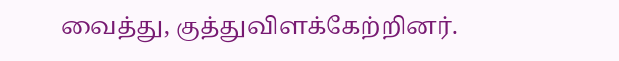வைத்து, குத்துவிளக்கேற்றினர்.